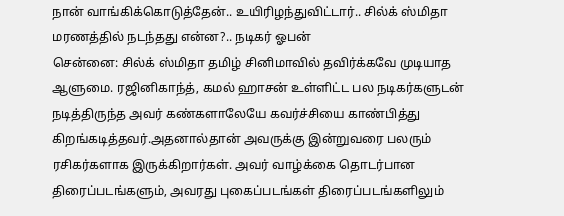நான் வாங்கிக்கொடுத்தேன்.. உயிரிழந்துவிட்டார்.. சில்க் ஸ்மிதா மரணத்தில் நடந்தது என்ன?.. நடிகர் ஓபன்
சென்னை: சில்க் ஸ்மிதா தமிழ் சினிமாவில் தவிர்க்கவே முடியாத ஆளுமை. ரஜினிகாந்த், கமல் ஹாசன் உள்ளிட்ட பல நடிகர்களுடன் நடித்திருந்த அவர் கண்களாலேயே கவர்ச்சியை காண்பித்து கிறங்கடித்தவர்.அதனால்தான் அவருக்கு இன்றுவரை பலரும் ரசிகர்களாக இருக்கிறார்கள். அவர் வாழ்க்கை தொடர்பான திரைப்படங்களும், அவரது புகைப்படங்கள் திரைப்படங்களிலும்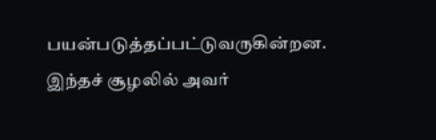பயன்படுத்தப்பட்டுவருகின்றன. இந்தச் சூழலில் அவர்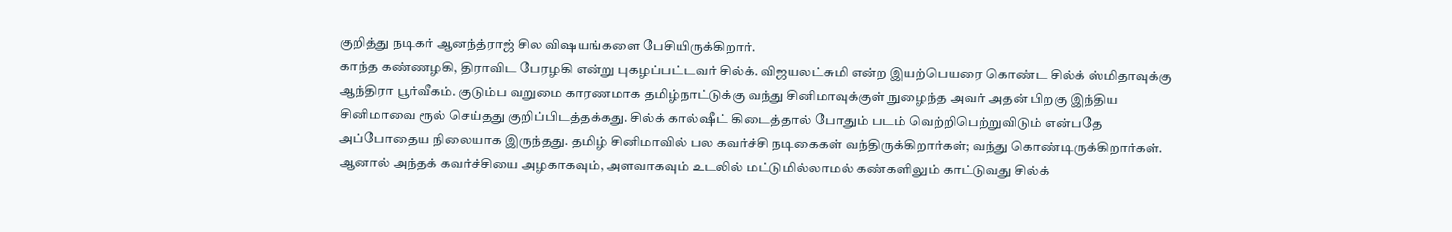குறித்து நடிகர் ஆனந்த்ராஜ் சில விஷயங்களை பேசியிருக்கிறார்.
காந்த கண்ணழகி, திராவிட பேரழகி என்று புகழப்பட்டவர் சில்க். விஜயலட்சுமி என்ற இயற்பெயரை கொண்ட சில்க் ஸ்மிதாவுக்கு ஆந்திரா பூர்வீகம். குடும்ப வறுமை காரணமாக தமிழ்நாட்டுக்கு வந்து சினிமாவுக்குள் நுழைந்த அவர் அதன் பிறகு இந்திய சினிமாவை ரூல் செய்தது குறிப்பிடத்தக்கது. சில்க் கால்ஷீட் கிடைத்தால் போதும் படம் வெற்றிபெற்றுவிடும் என்பதே அப்போதைய நிலையாக இருந்தது. தமிழ் சினிமாவில் பல கவர்ச்சி நடிகைகள் வந்திருக்கிறார்கள்; வந்து கொண்டிருக்கிறார்கள். ஆனால் அந்தக் கவர்ச்சியை அழகாகவும், அளவாகவும் உடலில் மட்டுமில்லாமல் கண்களிலும் காட்டுவது சில்க்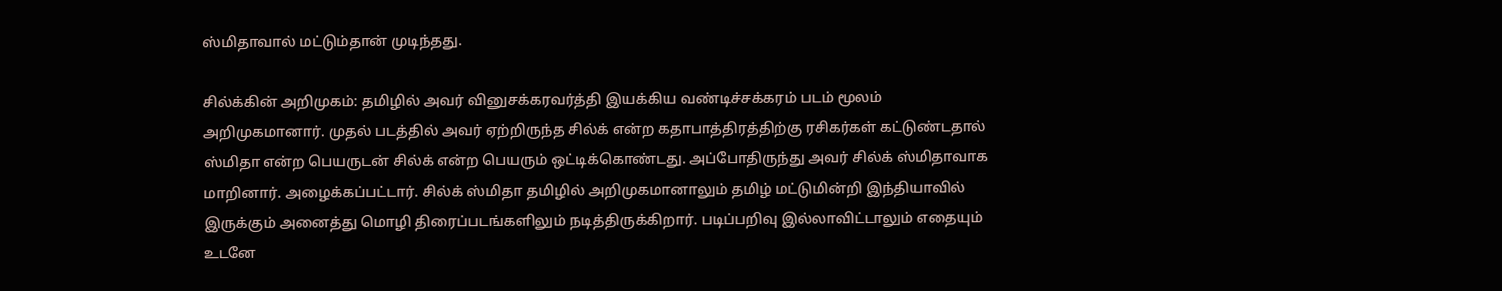ஸ்மிதாவால் மட்டும்தான் முடிந்தது.

சில்க்கின் அறிமுகம்: தமிழில் அவர் வினுசக்கரவர்த்தி இயக்கிய வண்டிச்சக்கரம் படம் மூலம் அறிமுகமானார். முதல் படத்தில் அவர் ஏற்றிருந்த சில்க் என்ற கதாபாத்திரத்திற்கு ரசிகர்கள் கட்டுண்டதால் ஸ்மிதா என்ற பெயருடன் சில்க் என்ற பெயரும் ஒட்டிக்கொண்டது. அப்போதிருந்து அவர் சில்க் ஸ்மிதாவாக மாறினார். அழைக்கப்பட்டார். சில்க் ஸ்மிதா தமிழில் அறிமுகமானாலும் தமிழ் மட்டுமின்றி இந்தியாவில் இருக்கும் அனைத்து மொழி திரைப்படங்களிலும் நடித்திருக்கிறார். படிப்பறிவு இல்லாவிட்டாலும் எதையும் உடனே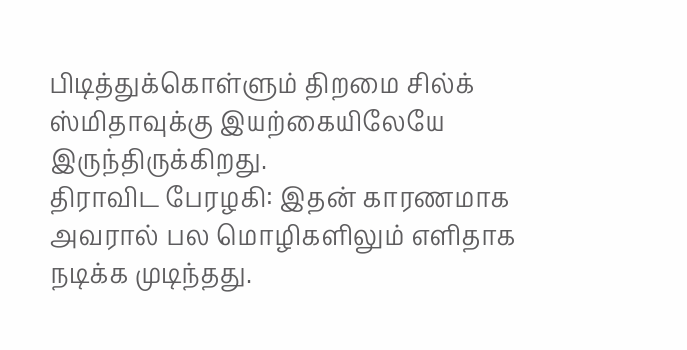பிடித்துக்கொள்ளும் திறமை சில்க் ஸ்மிதாவுக்கு இயற்கையிலேயே இருந்திருக்கிறது.
திராவிட பேரழகி: இதன் காரணமாக அவரால் பல மொழிகளிலும் எளிதாக நடிக்க முடிந்தது.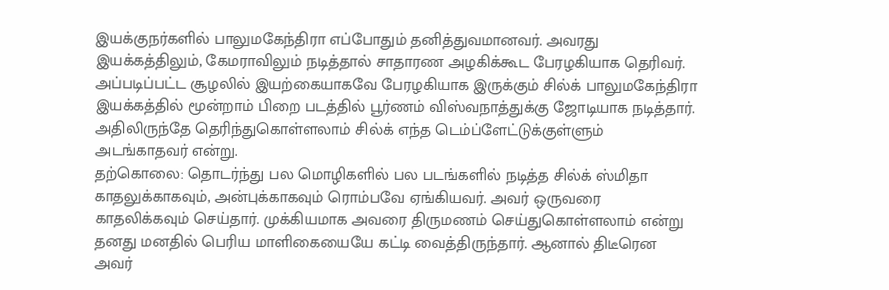இயக்குநர்களில் பாலுமகேந்திரா எப்போதும் தனித்துவமானவர். அவரது இயக்கத்திலும், கேமராவிலும் நடித்தால் சாதாரண அழகிக்கூட பேரழகியாக தெரிவர். அப்படிப்பட்ட சூழலில் இயற்கையாகவே பேரழகியாக இருக்கும் சில்க் பாலுமகேந்திரா இயக்கத்தில் மூன்றாம் பிறை படத்தில் பூர்ணம் விஸ்வநாத்துக்கு ஜோடியாக நடித்தார். அதிலிருந்தே தெரிந்துகொள்ளலாம் சில்க் எந்த டெம்ப்ளேட்டுக்குள்ளும் அடங்காதவர் என்று.
தற்கொலை: தொடர்ந்து பல மொழிகளில் பல படங்களில் நடித்த சில்க் ஸ்மிதா காதலுக்காகவும், அன்புக்காகவும் ரொம்பவே ஏங்கியவர். அவர் ஒருவரை காதலிக்கவும் செய்தார். முக்கியமாக அவரை திருமணம் செய்துகொள்ளலாம் என்று தனது மனதில் பெரிய மாளிகையையே கட்டி வைத்திருந்தார். ஆனால் திடீரென அவர்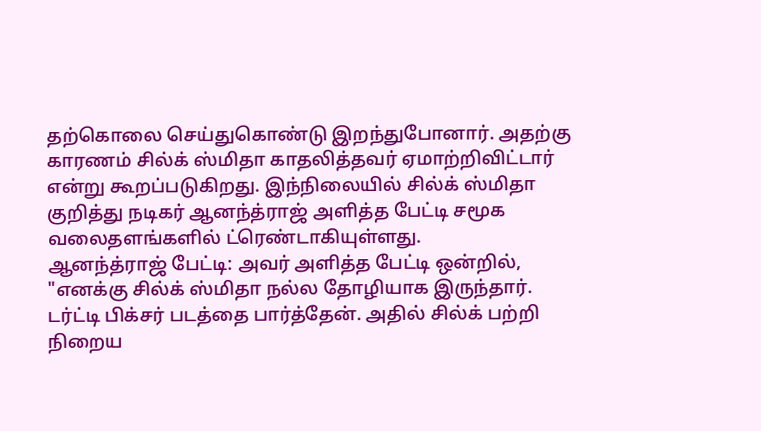தற்கொலை செய்துகொண்டு இறந்துபோனார். அதற்கு காரணம் சில்க் ஸ்மிதா காதலித்தவர் ஏமாற்றிவிட்டார் என்று கூறப்படுகிறது. இந்நிலையில் சில்க் ஸ்மிதா குறித்து நடிகர் ஆனந்த்ராஜ் அளித்த பேட்டி சமூக வலைதளங்களில் ட்ரெண்டாகியுள்ளது.
ஆனந்த்ராஜ் பேட்டி: அவர் அளித்த பேட்டி ஒன்றில், "எனக்கு சில்க் ஸ்மிதா நல்ல தோழியாக இருந்தார். டர்ட்டி பிக்சர் படத்தை பார்த்தேன். அதில் சில்க் பற்றி நிறைய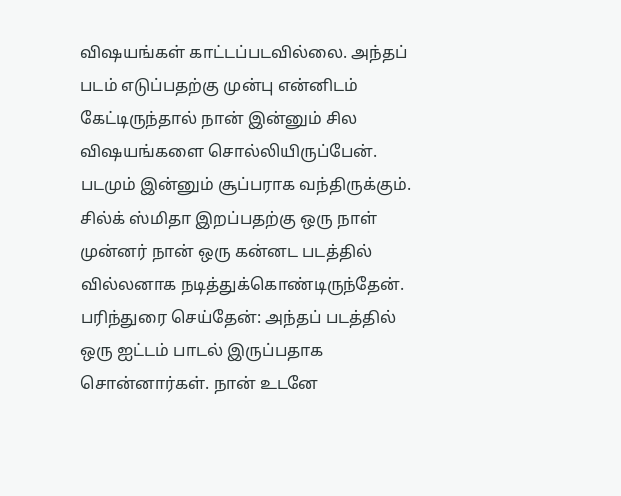விஷயங்கள் காட்டப்படவில்லை. அந்தப் படம் எடுப்பதற்கு முன்பு என்னிடம் கேட்டிருந்தால் நான் இன்னும் சில விஷயங்களை சொல்லியிருப்பேன். படமும் இன்னும் சூப்பராக வந்திருக்கும். சில்க் ஸ்மிதா இறப்பதற்கு ஒரு நாள் முன்னர் நான் ஒரு கன்னட படத்தில் வில்லனாக நடித்துக்கொண்டிருந்தேன்.
பரிந்துரை செய்தேன்: அந்தப் படத்தில் ஒரு ஐட்டம் பாடல் இருப்பதாக சொன்னார்கள். நான் உடனே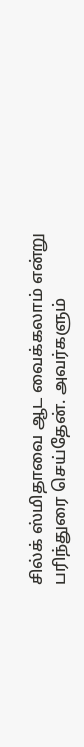சில்க் ஸ்மிதாவை ஆட வைக்கலாம் என்று பரிந்துரை செய்தேன். அவர்களும்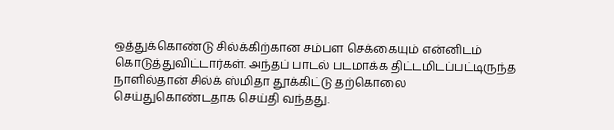ஒத்துக்கொண்டு சில்க்கிற்கான சம்பள செக்கையும் என்னிடம் கொடுத்துவிட்டார்கள். அந்தப் பாடல் படமாக்க திட்டமிடப்பட்டிருந்த நாளில்தான் சில்க் ஸ்மிதா தூக்கிட்டு தற்கொலை செய்துகொண்டதாக செய்தி வந்தது.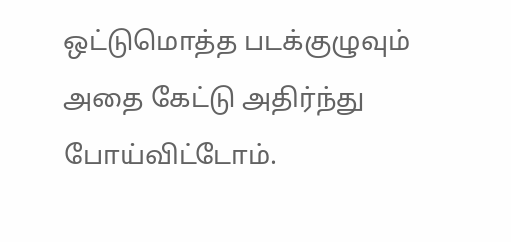ஒட்டுமொத்த படக்குழுவும் அதை கேட்டு அதிர்ந்து போய்விட்டோம்.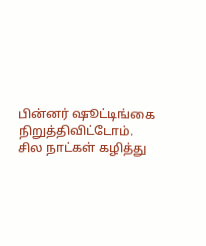பின்னர் ஷூட்டிங்கை நிறுத்திவிட்டோம். சில நாட்கள் கழித்து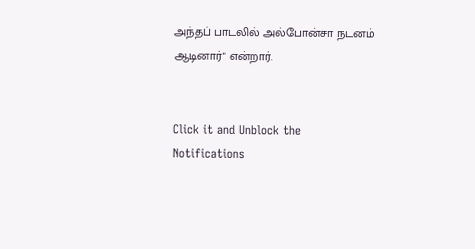அந்தப் பாடலில் அல்போன்சா நடனம் ஆடினார்" என்றார்.


Click it and Unblock the Notifications